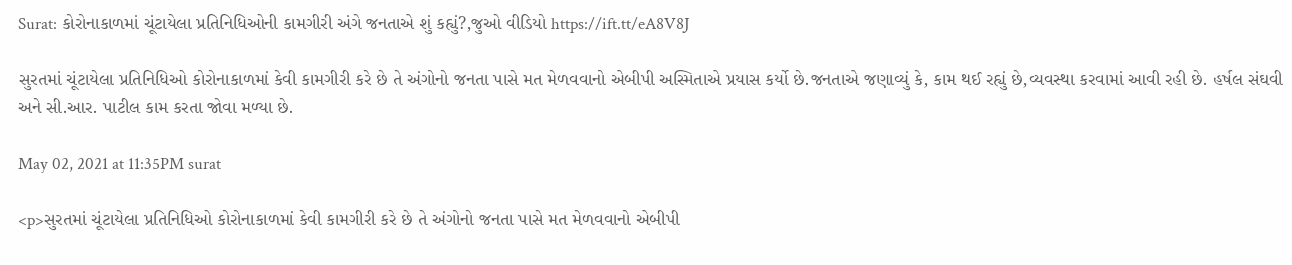Surat: કોરોનાકાળમાં ચૂંટાયેલા પ્રતિનિધિઓની કામગીરી અંગે જનતાએ શું કહ્યું?,જુઓ વીડિયો https://ift.tt/eA8V8J

સુરતમાં ચૂંટાયેલા પ્રતિનિધિઓ કોરોનાકાળમાં કેવી કામગીરી કરે છે તે અંગોનો જનતા પાસે મત મેળવવાનો એબીપી અસ્મિતાએ પ્રયાસ કર્યો છે.જનતાએ જણાવ્યું કે, કામ થઈ રહ્યું છે,વ્યવસ્થા કરવામાં આવી રહી છે. હર્ષલ સંઘવી અને સી.આર. પાટીલ કામ કરતા જોવા મળ્યા છે.

May 02, 2021 at 11:35PM surat

<p>સુરતમાં ચૂંટાયેલા પ્રતિનિધિઓ કોરોનાકાળમાં કેવી કામગીરી કરે છે તે અંગોનો જનતા પાસે મત મેળવવાનો એબીપી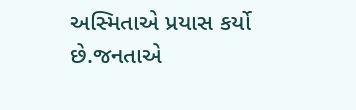અસ્મિતાએ પ્રયાસ કર્યો છે.જનતાએ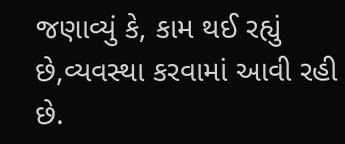જણાવ્યું કે, કામ થઈ રહ્યું છે,વ્યવસ્થા કરવામાં આવી રહી છે.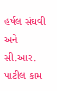હર્ષલ સંઘવી અને સી.આર. પાટીલ કામ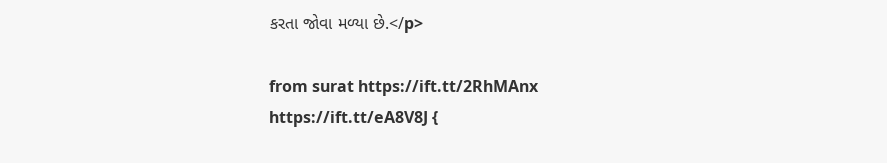કરતા જોવા મળ્યા છે.</p>

from surat https://ift.tt/2RhMAnx
https://ift.tt/eA8V8J {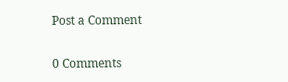Post a Comment

0 Comments